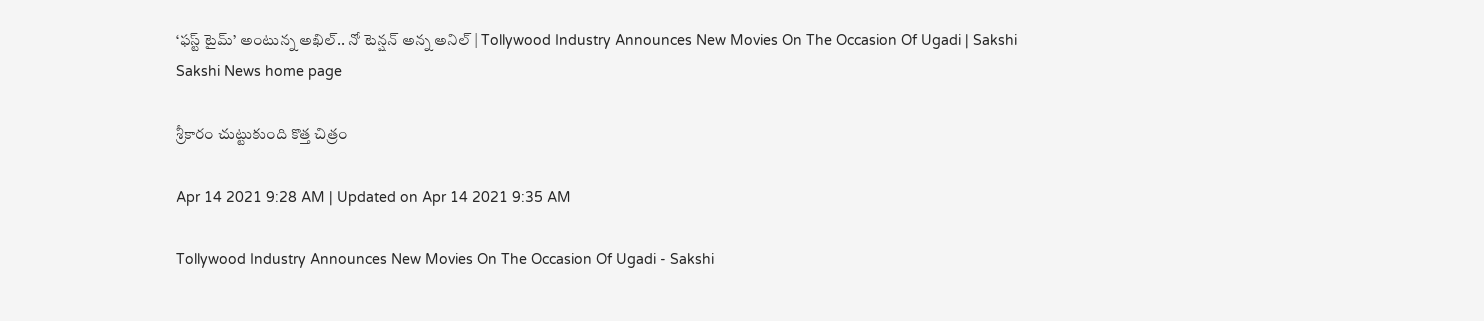‘ఫస్ట్‌ టైమ్’ అంటున్న అఖిల్‌.. నో టెన్షన్ అన్న అనిల్‌‌ | Tollywood Industry Announces New Movies On The Occasion Of Ugadi | Sakshi
Sakshi News home page

శ్రీకారం చుట్టుకుంది కొత్త చిత్రం

Apr 14 2021 9:28 AM | Updated on Apr 14 2021 9:35 AM

Tollywood Industry Announces New Movies On The Occasion Of Ugadi - Sakshi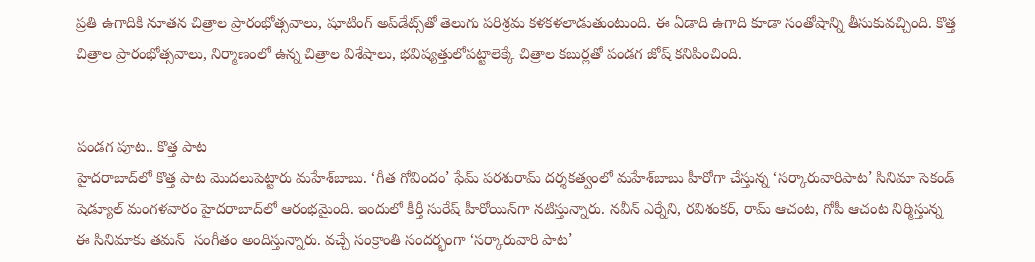ప్రతి ఉగాదికి నూతన చిత్రాల ప్రారంభోత్సవాలు, షూటింగ్‌ అప్‌డేట్స్‌తో తెలుగు పరిశ్రమ కళకళలాడుతుంటుంది. ఈ ఏడాది ఉగాది కూడా సంతోషాన్ని తీసుకువచ్చింది. కొత్త చిత్రాల ప్రారంభోత్సవాలు, నిర్మాణంలో ఉన్న చిత్రాల విశేషాలు, భవిష్యత్తులోపట్టాలెక్కే చిత్రాల కబుర్లతో పండగ జోష్‌ కనిపించింది.


పండగ పూట.. కొత్త పాట
హైదరాబాద్‌లో కొత్త పాట మొదలుపెట్టారు మహేశ్‌బాబు. ‘గీత గోవిందం’ ఫేమ్‌ పరశురామ్‌ దర్శకత్వంలో మహేశ్‌బాబు హీరోగా చేస్తున్న ‘సర్కారువారిపాట’ సినిమా సెకండ్‌ షెడ్యూల్‌ మంగళవారం హైదరాబాద్‌లో ఆరంభమైంది. ఇందులో కీర్తీ సురేష్‌ హీరోయిన్‌గా నటిస్తున్నారు. నవీన్‌ ఎర్నేని, రవిశంకర్, రామ్‌ ఆచంట, గోపీ ఆచంట నిర్మిస్తున్న ఈ సినిమాకు తమన్‌  సంగీతం అందిస్తున్నారు. వచ్చే సంక్రాంతి సందర్భంగా ‘సర్కారువారి పాట’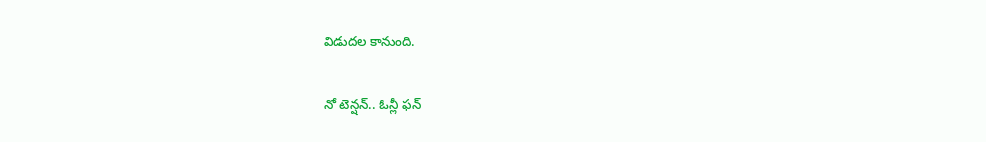విడుదల కానుంది.

నో టెన్షన్‌.. ఓన్లీ ఫన్‌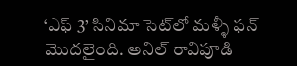‘ఎఫ్‌ 3’ సినిమా సెట్‌లో మళ్ళీ ఫన్‌ మొదలైంది. అనిల్‌ రావిపూడి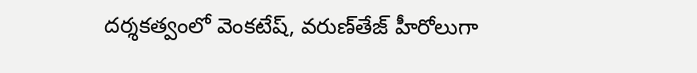దర్శకత్వంలో వెంకటేష్, వరుణ్‌తేజ్‌ హీరోలుగా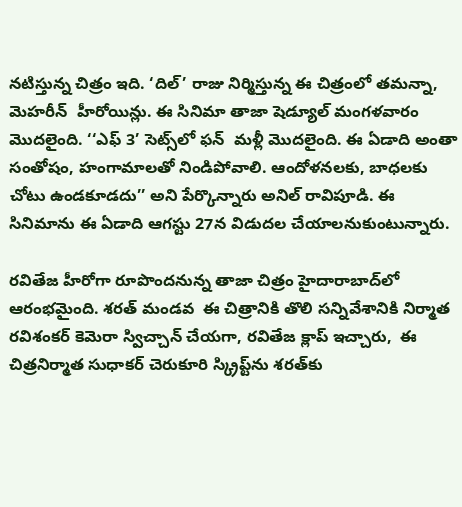నటిస్తున్న చిత్రం ఇది. ‘దిల్‌’ రాజు నిర్మిస్తున్న ఈ చిత్రంలో తమన్నా, మెహరీన్‌  హీరోయిన్లు. ఈ సినిమా తాజా షెడ్యూల్‌ మంగళవారం మొదలైంది. ‘‘ఎఫ్‌ 3’ సెట్స్‌లో ఫన్‌  మళ్లీ మొదలైంది. ఈ ఏడాది అంతా సంతోషం, హంగామాలతో నిండిపోవాలి. ఆందోళనలకు, బాధలకు చోటు ఉండకూడదు’’ అని పేర్కొన్నారు అనిల్‌ రావిపూడి. ఈ సినిమాను ఈ ఏడాది ఆగస్టు 27న విడుదల చేయాలనుకుంటున్నారు.

రవితేజ హీరోగా రూపొందనున్న తాజా చిత్రం హైదారాబాద్‌లో ఆరంభమైంది. శరత్‌ మండవ  ఈ చిత్రానికి తొలి సన్నివేశానికి నిర్మాత రవిశంకర్‌ కెమెరా స్విచ్చాన్‌ చేయగా, రవితేజ క్లాప్‌ ఇచ్చారు,  ఈ చిత్రనిర్మాత సుధాకర్‌ చెరుకూరి స్క్రిప్ట్‌ను శరత్‌కు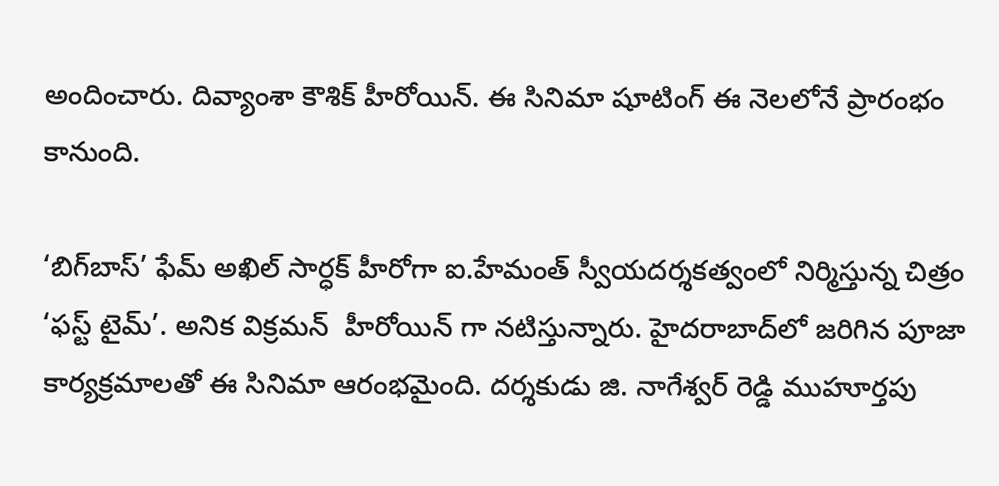అందించారు. దివ్యాంశా కౌశిక్‌ హీరోయిన్‌. ఈ సినిమా షూటింగ్‌ ఈ నెలలోనే ప్రారంభం కానుంది.

‘బిగ్‌బాస్‌’ ఫేమ్‌ అఖిల్‌ సార్ధక్‌ హీరోగా ఐ.హేమంత్‌ స్వీయదర్శకత్వంలో నిర్మిస్తున్న చిత్రం ‘ఫస్ట్‌ టైమ్‌’. అనిక విక్రమన్‌  హీరోయిన్‌ గా నటిస్తున్నారు. హైదరాబాద్‌లో జరిగిన పూజా కార్యక్రమాలతో ఈ సినిమా ఆరంభమైంది. దర్శకుడు జి. నాగేశ్వర్‌ రెడ్డి ముహూర్తపు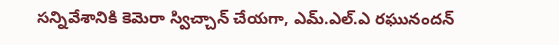సన్నివేశానికి కెమెరా స్విచ్చాన్‌ చేయగా, ఎమ్‌.ఎల్‌.ఎ రఘునందన్‌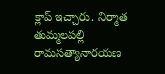క్లాప్‌ ఇచ్చారు. నిర్మాత తుమ్మలపల్లి రామసత్యానారయణ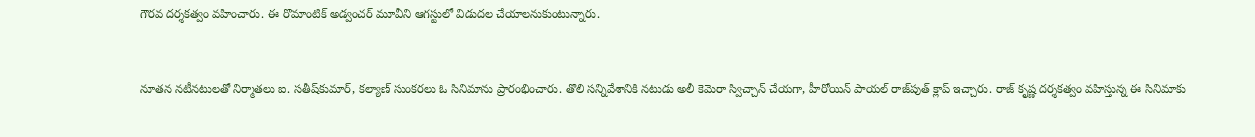గౌరవ దర్శకత్వం వహించారు. ఈ రొమాంటిక్‌ అడ్వంచర్‌ మూవీని ఆగస్టులో విడుదల చేయాలనుకుంటున్నారు.


నూతన నటీనటులతో నిర్మాతలు ఐ. సతీష్‌కుమార్, కల్యాణ్‌ సుంకరలు ఓ సినిమాను ప్రారంభించారు. తొలి సన్నివేశానికి నటుడు అలీ కెమెరా స్విచ్చాన్‌ చేయగా, హీరోయిన్‌ పాయల్‌ రాజ్‌పుత్‌ క్లాప్‌ ఇచ్చారు. రాజ్‌ కృష్ణ దర్శకత్వం వహిస్తున్న ఈ సినిమాకు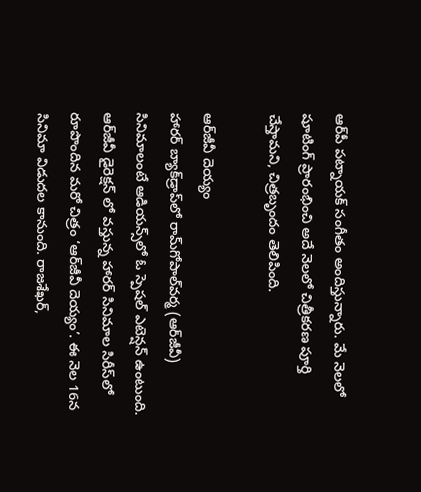ఆర్‌పీ పట్నాయక్‌ సంగీతం అందిస్తున్నారు. మే నెలలో షూటింగ్‌ ప్రారంభించి అదే నెలలో చిత్రీకరణ పూర్తి చేస్తామని, చిత్రబృందం తెలిపింది.

ఆర్‌జీవీ దెయ్యం
హారర్‌ బ్యాక్‌డ్రాప్‌లో రామ్‌గోపాల్‌వర్మ (ఆర్‌జీవీ) సినిమాలంటే ఆడియన్స్‌లో ఓ స్పెషల్‌ ఎటెన్షన్‌ ఉంటుంది. ఆర్‌జీవీ డైరెక్షన్‌ లో వస్తున్న హారర్‌ సినిమాల సిరీస్‌లో రూపొందిన మరో చిత్రం ‘ఆర్‌జీవీ దెయ్యం’. ఈ నెల 16న సినిమా విడుదల కానుంది. రాజశేఖర్,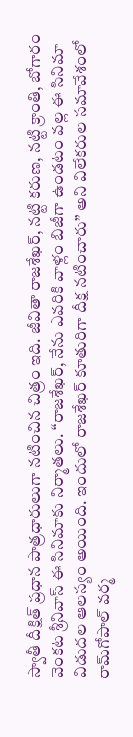స్వాతీ దీక్షిత్‌ ప్రధాన పాత్రధారులుగా నటించిన చిత్రం ఇది. జీవితా రాజశేఖర్, నట్టి కరుణ, నట్టి క్రాంతి, బోగారం వెంకట శ్రీనివాస్‌ ఈ సినిమాకు నిర్మాతలు. ‘‘రాజశేఖర్, నేను ఎవరికి వాళ్లం బిజీగా ఉండటం వల్ల ఈ సినిమా విడుదల ఆలస్యం అయింది. ఇందులో రాజశేఖర్‌ కూతురిగా దీక్ష నటించారు’’ అని విలేకరుల సమావేశంలో రామ్‌గోపాల్‌ వర్మ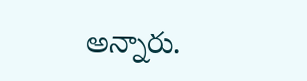అన్నారు.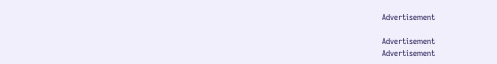Advertisement

Advertisement
Advertisement